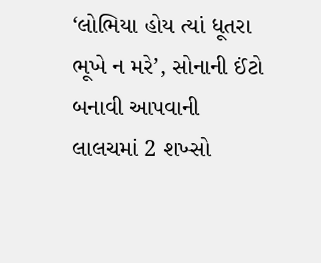‘લોભિયા હોય ત્યાં ધૂતરા ભૂખે ન મરે’, સોનાની ઈંટો બનાવી આપવાની લાલચમાં 2 શખ્સો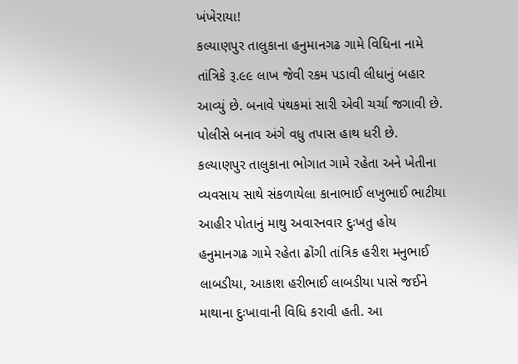ખંખેરાયા!
કલ્યાણપુર તાલુકાના હનુમાનગઢ ગામે વિધિના નામે તાંત્રિકે રૂ.૯૯ લાખ જેવી રકમ પડાવી લીધાનું બહાર આવ્યું છે. બનાવે પંથકમાં સારી એવી ચર્ચા જગાવી છે. પોલીસે બનાવ અંગે વધુ તપાસ હાથ ધરી છે.
કલ્યાણપુર તાલુકાના ભોગાત ગામે રહેતા અને ખેતીના વ્યવસાય સાથે સંકળાયેલા કાનાભાઈ લખુભાઈ ભાટીયા આહીર પોતાનું માથુ અવારનવાર દુઃખતુ હોય હનુમાનગઢ ગામે રહેતા ઢોંગી તાંત્રિક હરીશ મનુભાઈ લાબડીયા, આકાશ હરીભાઈ લાબડીયા પાસે જઈને માથાના દુઃખાવાની વિધિ કરાવી હતી. આ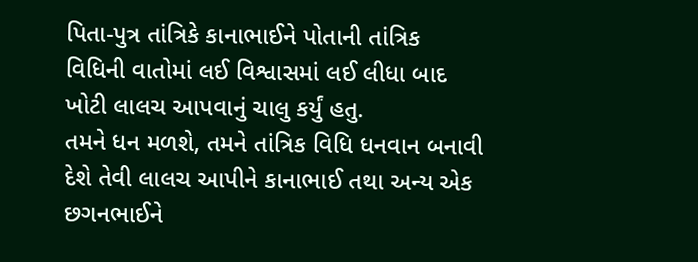પિતા-પુત્ર તાંત્રિકે કાનાભાઈને પોતાની તાંત્રિક વિધિની વાતોમાં લઈ વિશ્વાસમાં લઈ લીધા બાદ ખોટી લાલચ આપવાનું ચાલુ કર્યું હતુ.
તમને ધન મળશે, તમને તાંત્રિક વિધિ ધનવાન બનાવી દેશે તેવી લાલચ આપીને કાનાભાઈ તથા અન્ય એક છગનભાઈને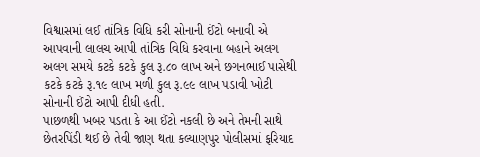વિશ્વાસમાં લઈ તાંત્રિક વિધિ કરી સોનાની ઈંટો બનાવી એ આપવાની લાલચ આપી તાંત્રિક વિધિ કરવાના બહાને અલગ અલગ સમયે કટકે કટકે કુલ રૂ.૮૦ લાખ અને છગનભાઈ પાસેથી કટકે કટકે રૂ.૧૯ લાખ મળી કુલ રૂ.૯૯ લાખ પડાવી ખોટી સોનાની ઈંટો આપી દીધી હતી.
પાછળથી ખબર પડતા કે આ ઈંટો નકલી છે અને તેમની સાથે છેતરપિંડી થઈ છે તેવી જાણ થતા કલ્યાણપુર પોલીસમાં ફરિયાદ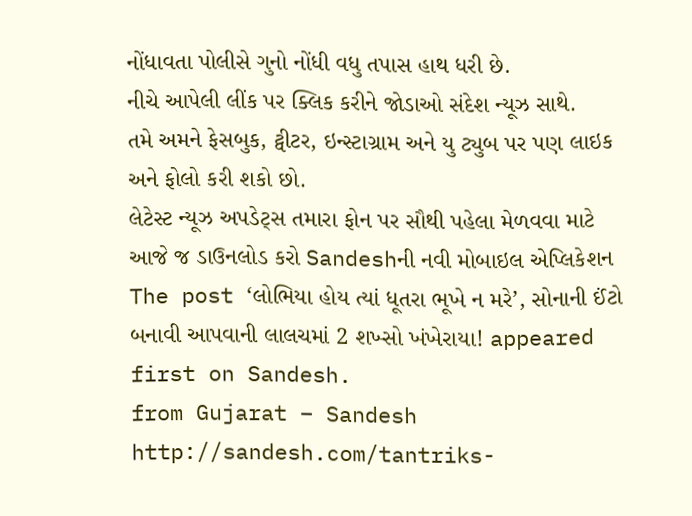નોંધાવતા પોલીસે ગુનો નોંધી વધુ તપાસ હાથ ધરી છે.
નીચે આપેલી લીંક પર ક્લિક કરીને જોડાઓ સંદેશ ન્યૂઝ સાથે.
તમે અમને ફેસબુક, ટ્વીટર, ઇન્સ્ટાગ્રામ અને યુ ટ્યુબ પર પણ લાઇક અને ફોલો કરી શકો છો.
લેટેસ્ટ ન્યૂઝ અપડેટ્સ તમારા ફોન પર સૌથી પહેલા મેળવવા માટે આજે જ ડાઉનલોડ કરો Sandeshની નવી મોબાઇલ એપ્લિકેશન
The post ‘લોભિયા હોય ત્યાં ધૂતરા ભૂખે ન મરે’, સોનાની ઈંટો બનાવી આપવાની લાલચમાં 2 શખ્સો ખંખેરાયા! appeared first on Sandesh.
from Gujarat – Sandesh http://sandesh.com/tantriks-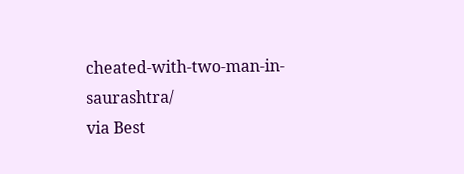cheated-with-two-man-in-saurashtra/
via Best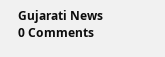Gujarati News
0 Comments